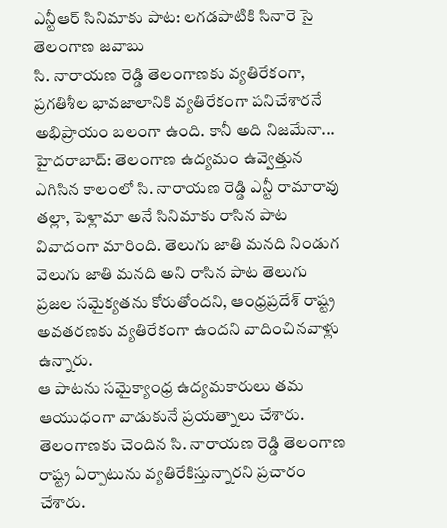ఎన్టీఆర్ సినిమాకు పాట: లగడపాటికి సినారె సై తెలంగాణ జవాబు
సి. నారాయణ రెడ్డి తెలంగాణకు వ్యతిరేకంగా, ప్రగతిశీల భావజాలానికి వ్యతిరేకంగా పనిచేశారనే అభిప్రాయం బలంగా ఉంది. కానీ అది నిజమేనా...
హైదరాబాద్: తెలంగాణ ఉద్యమం ఉవ్వెత్తున ఎగిసిన కాలంలో సి. నారాయణ రెడ్డి ఎన్టీ రామారావు తల్లా, పెళ్లామా అనే సినిమాకు రాసిన పాట వివాదంగా మారింది. తెలుగు జాతి మనది నిండుగ వెలుగు జాతి మనది అని రాసిన పాట తెలుగు ప్రజల సమైక్యతను కోరుతోందని, ఆంధ్రప్రదేశ్ రాష్ట్ర అవతరణకు వ్యతిరేకంగా ఉందని వాదించినవాళ్లు ఉన్నారు.
ఆ పాటను సమైక్యాంధ్ర ఉద్యమకారులు తమ ఆయుధంగా వాడుకునే ప్రయత్నాలు చేశారు. తెలంగాణకు చెందిన సి. నారాయణ రెడ్డి తెలంగాణ రాష్ట్ర ఏర్పాటును వ్యతిరేకిస్తున్నారని ప్రచారం చేశారు.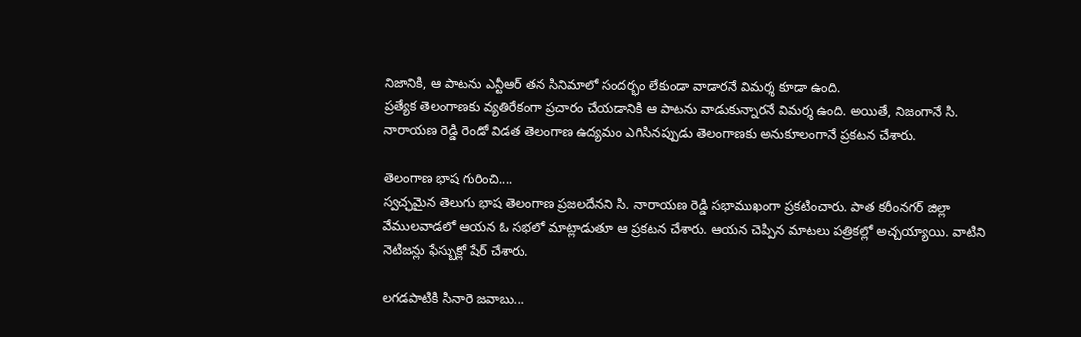నిజానికి, ఆ పాటను ఎన్టీఆర్ తన సినిమాలో సందర్భం లేకుండా వాడారనే విమర్శ కూడా ఉంది.
ప్రత్యేక తెలంగాణకు వ్యతిరేకంగా ప్రచారం చేయడానికి ఆ పాటను వాడుకున్నారనే విమర్శ ఉంది. అయితే, నిజంగానే సి. నారాయణ రెడ్డి రెండో విడత తెలంగాణ ఉద్యమం ఎగిసినప్పుడు తెలంగాణకు అనుకూలంగానే ప్రకటన చేశారు.

తెలంగాణ భాష గురించి....
స్వచ్ఛమైన తెలుగు భాష తెలంగాణ ప్రజలదేనని సి. నారాయణ రెడ్డి సభాముఖంగా ప్రకటించారు. పాత కరీంనగర్ జిల్లా వేములవాడలో ఆయన ఓ సభలో మాట్లాడుతూ ఆ ప్రకటన చేశారు. ఆయన చెప్పిన మాటలు పత్రికల్లో అచ్చయ్యాయి. వాటిని నెటిజన్లు ఫేస్బుక్లో షేర్ చేశారు.

లగడపాటికి సినారె జవాబు...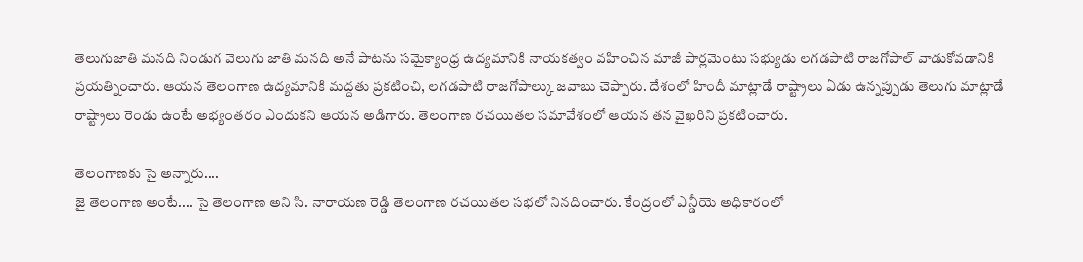తెలుగుజాతి మనది నిండుగ వెలుగు జాతి మనది అనే పాటను సమైక్యాంధ్ర ఉద్యమానికి నాయకత్వం వహించిన మాజీ పార్లమెంటు సభ్యుడు లగడపాటి రాజగోపాల్ వాడుకోవడానికి ప్రయత్నించారు. ఆయన తెలంగాణ ఉద్యమానికి మద్దతు ప్రకటించి, లగడపాటి రాజగోపాల్కు జవాబు చెప్పారు. దేశంలో హిందీ మాట్లాడే రాష్ట్రాలు ఏడు ఉన్నప్పుడు తెలుగు మాట్లాడే రాష్ట్రాలు రెండు ఉంటే అభ్యంతరం ఎందుకని ఆయన అడిగారు. తెలంగాణ రచయితల సమావేశంలో ఆయన తన వైఖరిని ప్రకటించారు.

తెలంగాణకు సై అన్నారు....
జై తెలంగాణ అంటే.... సై తెలంగాణ అని సి. నారాయణ రెడ్డి తెలంగాణ రచయితల సభలో నినదించారు. కేంద్రంలో ఎన్డీయె అధికారంలో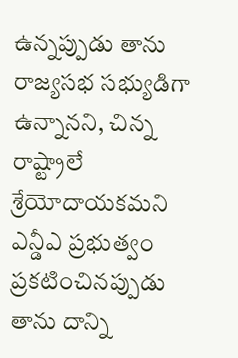ఉన్నప్పుడు తాను రాజ్యసభ సభ్యుడిగా ఉన్నానని, చిన్న రాష్ట్రాలే శ్రేయోదాయకమని ఎన్డీఎ ప్రభుత్వం ప్రకటించినప్పుడు తాను దాన్ని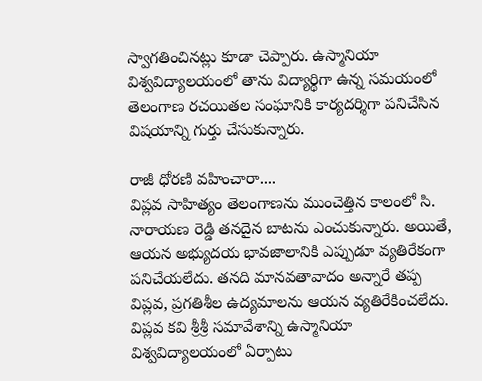స్వాగతించినట్లు కూడా చెప్పారు. ఉస్మానియా విశ్వవిద్యాలయంలో తాను విద్యార్థిగా ఉన్న సమయంలో తెలంగాణ రచయితల సంఘానికి కార్యదర్శిగా పనిచేసిన విషయాన్ని గుర్తు చేసుకున్నారు.

రాజీ ధోరణి వహించారా....
విప్లవ సాహిత్యం తెలంగాణను ముంచెత్తిన కాలంలో సి. నారాయణ రెడ్డి తనదైన బాటను ఎంచుకున్నారు. అయితే, ఆయన అభ్యుదయ భావజాలానికి ఎప్పుడూ వ్యతిరేకంగా పనిచేయలేదు. తనది మానవతావాదం అన్నారే తప్ప విప్లవ, ప్రగతిశీల ఉద్యమాలను ఆయన వ్యతిరేకించలేదు. విప్లవ కవి శ్రీశ్రీ సమావేశాన్ని ఉస్మానియా విశ్వవిద్యాలయంలో ఏర్పాటు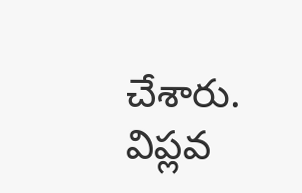చేశారు. విప్లవ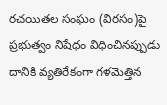రచయితల సంఘం (విరసం)పై ప్రభుత్వం నిషేధం విధించినప్పుడు దానికి వ్యతిరేకంగా గళమెత్తిన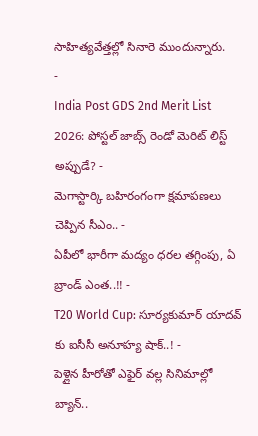సాహిత్యవేత్తల్లో సినారె ముందున్నారు.
-
India Post GDS 2nd Merit List 2026: పోస్టల్ జాబ్స్ రెండో మెరిట్ లిస్ట్ అప్పుడే? -
మెగాస్టార్కి బహిరంగంగా క్షమాపణలు చెప్పిన సీఎం.. -
ఏపీలో భారీగా మద్యం ధరల తగ్గింపు, ఏ బ్రాండ్ ఎంత..!! -
T20 World Cup: సూర్యకుమార్ యాదవ్ కు ఐసీసీ అనూహ్య షాక్..! -
పెళ్లైన హీరోతో ఎఫైర్ వల్ల సినిమాల్లో బ్యాన్..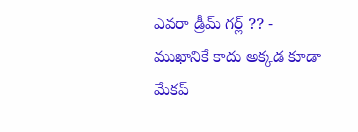ఎవరా డ్రీమ్ గర్ల్ ?? -
ముఖానికే కాదు అక్కడ కూడా మేకప్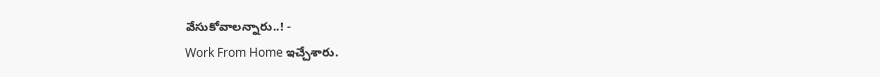వేసుకోవాలన్నారు..! -
Work From Home ఇచ్చేశారు.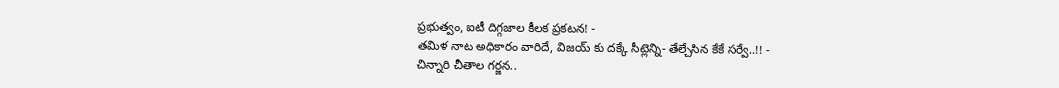ప్రభుత్వం, ఐటీ దిగ్గజాల కీలక ప్రకటన! -
తమిళ నాట అధికారం వారిదే, విజయ్ కు దక్కే సీట్లెన్ని- తేల్చేసిన కేకే సర్వే..!! -
చిన్నారి చీతాల గర్జన..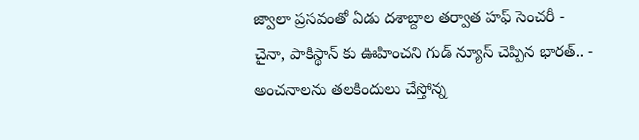జ్వాలా ప్రసవంతో ఏడు దశాబ్దాల తర్వాత హఫ్ సెంచరీ -
చైనా, పాకిస్థాన్ కు ఊహించని గుడ్ న్యూస్ చెప్పిన భారత్.. -
అంచనాలను తలకిందులు చేస్తోన్న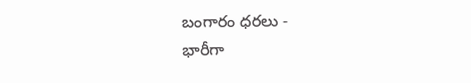బంగారం ధరలు -
భారీగా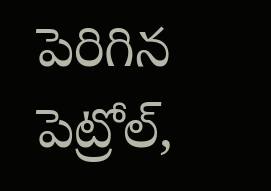పెరిగిన పెట్రోల్,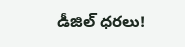డీజిల్ ధరలు!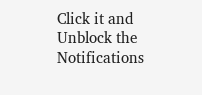Click it and Unblock the Notifications